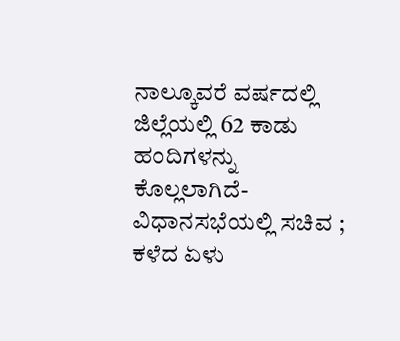ನಾಲ್ಕೂವರೆ ವರ್ಷದಲ್ಲಿ ಜಿಲ್ಲೆಯಲ್ಲಿ 62 ಕಾಡು ಹಂದಿಗಳನ್ನು ಕೊಲ್ಲಲಾಗಿದೆ-ವಿಧಾನಸಭೆಯಲ್ಲಿ ಸಚಿವ ; ಕಳೆದ ಏಳು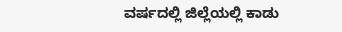ವರ್ಷದಲ್ಲಿ ಜಿಲ್ಲೆಯಲ್ಲಿ ಕಾಡು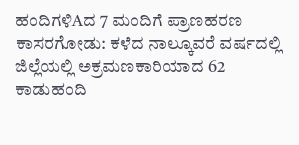ಹಂದಿಗಳಿAದ 7 ಮಂದಿಗೆ ಪ್ರಾಣಹರಣ
ಕಾಸರಗೋಡು: ಕಳೆದ ನಾಲ್ಕೂವರೆ ವರ್ಷದಲ್ಲಿ ಜಿಲ್ಲೆಯಲ್ಲಿ ಅಕ್ರಮಣಕಾರಿಯಾದ 62 ಕಾಡುಹಂದಿ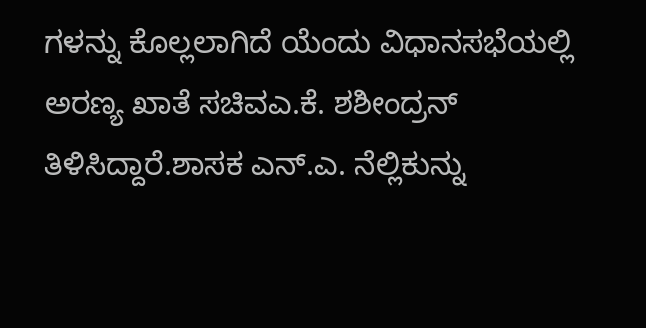ಗಳನ್ನು ಕೊಲ್ಲಲಾಗಿದೆ ಯೆಂದು ವಿಧಾನಸಭೆಯಲ್ಲಿ ಅರಣ್ಯ ಖಾತೆ ಸಚಿವಎ.ಕೆ. ಶಶೀಂದ್ರನ್ ತಿಳಿಸಿದ್ದಾರೆ.ಶಾಸಕ ಎನ್.ಎ. ನೆಲ್ಲಿಕುನ್ನು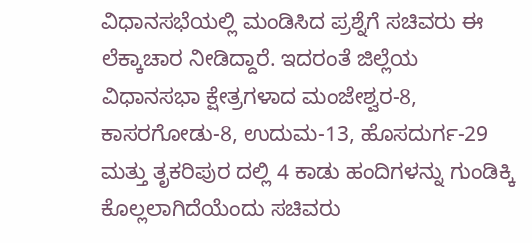ವಿಧಾನಸಭೆಯಲ್ಲಿ ಮಂಡಿಸಿದ ಪ್ರಶ್ನೆಗೆ ಸಚಿವರು ಈ ಲೆಕ್ಕಾಚಾರ ನೀಡಿದ್ದಾರೆ. ಇದರಂತೆ ಜಿಲ್ಲೆಯ ವಿಧಾನಸಭಾ ಕ್ಷೇತ್ರಗಳಾದ ಮಂಜೇಶ್ವರ-8, ಕಾಸರಗೋಡು-8, ಉದುಮ-13, ಹೊಸದುರ್ಗ-29 ಮತ್ತು ತೃಕರಿಪುರ ದಲ್ಲಿ 4 ಕಾಡು ಹಂದಿಗಳನ್ನು ಗುಂಡಿಕ್ಕಿ ಕೊಲ್ಲಲಾಗಿದೆಯೆಂದು ಸಚಿವರು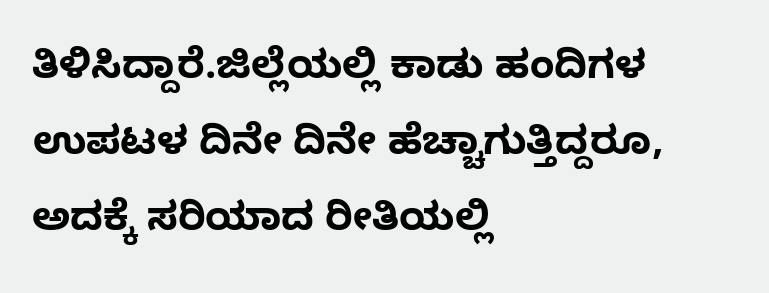ತಿಳಿಸಿದ್ದಾರೆ.ಜಿಲ್ಲೆಯಲ್ಲಿ ಕಾಡು ಹಂದಿಗಳ ಉಪಟಳ ದಿನೇ ದಿನೇ ಹೆಚ್ಚಾಗುತ್ತಿದ್ದರೂ, ಅದಕ್ಕೆ ಸರಿಯಾದ ರೀತಿಯಲ್ಲಿ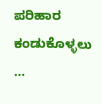ಪರಿಹಾರ ಕಂಡುಕೊಳ್ಳಲು …